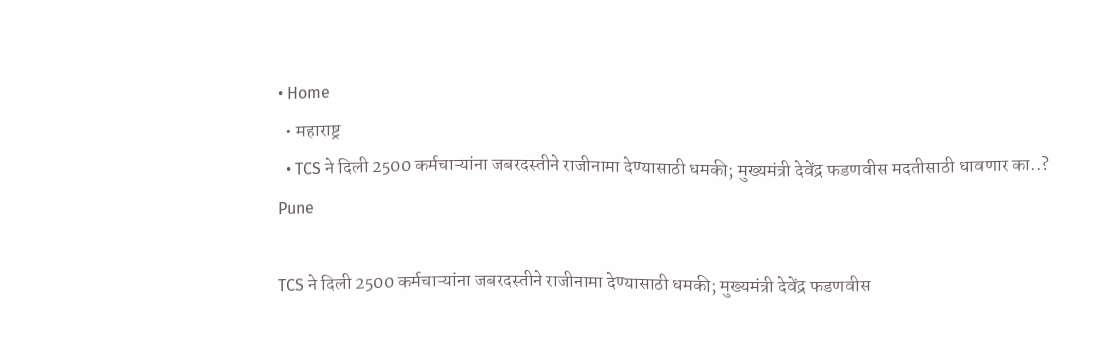• Home
  • महाराष्ट्र
  • TCS ने दिली 2500 कर्मचाऱ्यांना जबरदस्तीने राजीनामा देण्यासाठी धमकी; मुख्यमंत्री देवेंद्र फडणवीस मदतीसाठी धावणार का..?
Pune

TCS ने दिली 2500 कर्मचाऱ्यांना जबरदस्तीने राजीनामा देण्यासाठी धमकी; मुख्यमंत्री देवेंद्र फडणवीस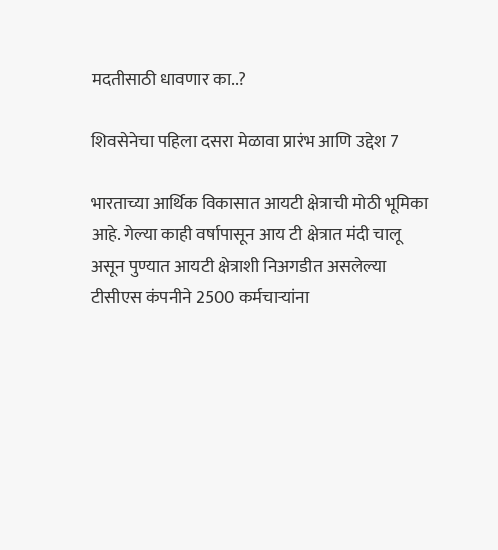मदतीसाठी धावणार का..?

शिवसेनेचा पहिला दसरा मेळावा प्रारंभ आणि उद्देश 7

भारताच्या आर्थिक विकासात आयटी क्षेत्राची मोठी भूमिका आहे. गेल्या काही वर्षापासून आय टी क्षेत्रात मंदी चालू असून पुण्यात आयटी क्षेत्राशी निअगडीत असलेल्या टीसीएस कंपनीने 2500 कर्मचाऱ्यांना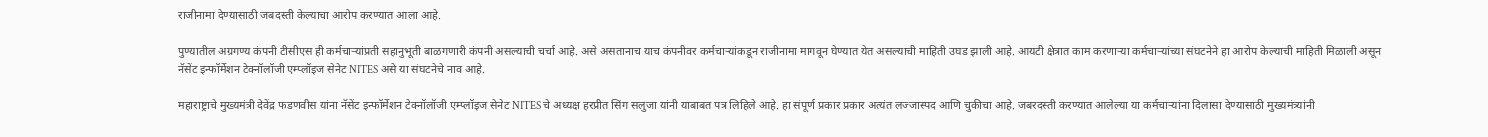राजीनामा देण्यासाठी जबदस्ती केल्याचा आरोप करण्यात आला आहे.

पुण्यातील अग्रगण्य कंपनी टीसीएस ही कर्मचाऱ्यांप्रती सहानुभूती बाळगणारी कंपनी असल्याची चर्चा आहे. असे असतानाच याच कंपनीवर कर्मचाऱ्यांकडून राजीनामा मागवून घेण्यात येत असल्याची माहिती उघड झाली आहे. आयटी क्षेत्रात काम करणाऱ्या कर्मचाऱ्यांच्या संघटनेने हा आरोप केल्याची माहिती मिळाली असून  नॅसेंट इन्फॉर्मेशन टेक्नॉलॉजी एम्प्लॉइज सेनेट NITES असे या संघटनेचे नाव आहे.

महाराष्ट्राचे मुख्यमंत्री देवेंद्र फडणवीस यांना नॅसेंट इन्फॉर्मेशन टेक्नॉलॉजी एम्प्लॉइज सेनेट NITES चे अध्यक्ष हरप्रीत सिंग सलुजा यांनी याबाबत पत्र लिहिले आहे. हा संपूर्ण प्रकार प्रकार अत्यंत लज्जास्पद आणि चुकीचा आहे. जबरदस्ती करण्यात आलेल्या या कर्मचाऱ्यांना दिलासा देण्यासाठी मुख्यमंत्र्यांनी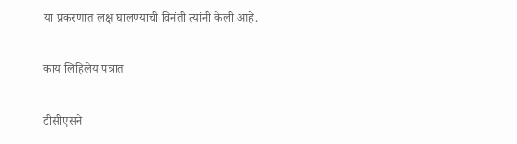या प्रकरणात लक्ष घालण्याची विनंती त्यांनी केली आहे.

काय लिहिलेय पत्रात

टीसीएसने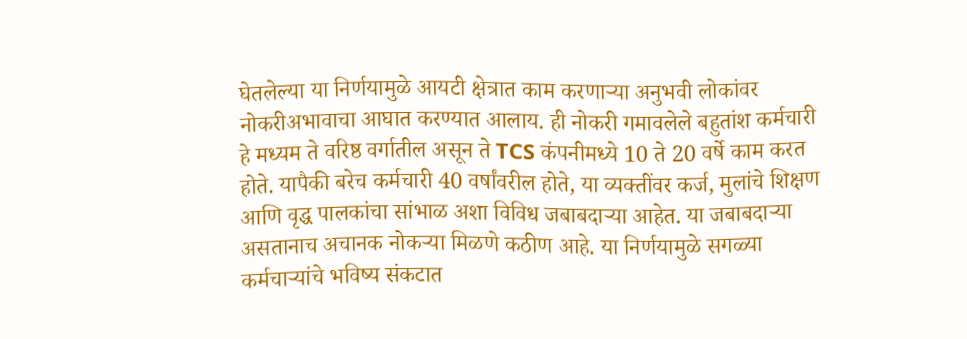घेतलेल्या या निर्णयामुळे आयटी क्षेत्रात काम करणाऱ्या अनुभवी लोकांवर नोकरीअभावाचा आघात करण्यात आलाय. ही नोकरी गमावलेले बहुतांश कर्मचारी हे मध्यम ते वरिष्ठ वर्गातील असून ते TCS कंपनीमध्ये 10 ते 20 वर्षे काम करत होते. यापैकी बरेच कर्मचारी 40 वर्षांवरील होते, या व्यक्तींवर कर्ज, मुलांचे शिक्षण आणि वृद्ध पालकांचा सांभाळ अशा विविध जबाबदाऱ्या आहेत. या जबाबदाऱ्या असतानाच अचानक नोकऱ्या मिळणे कठीण आहे. या निर्णयामुळे सगळ्या कर्मचाऱ्यांचे भविष्य संकटात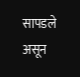सापडले असून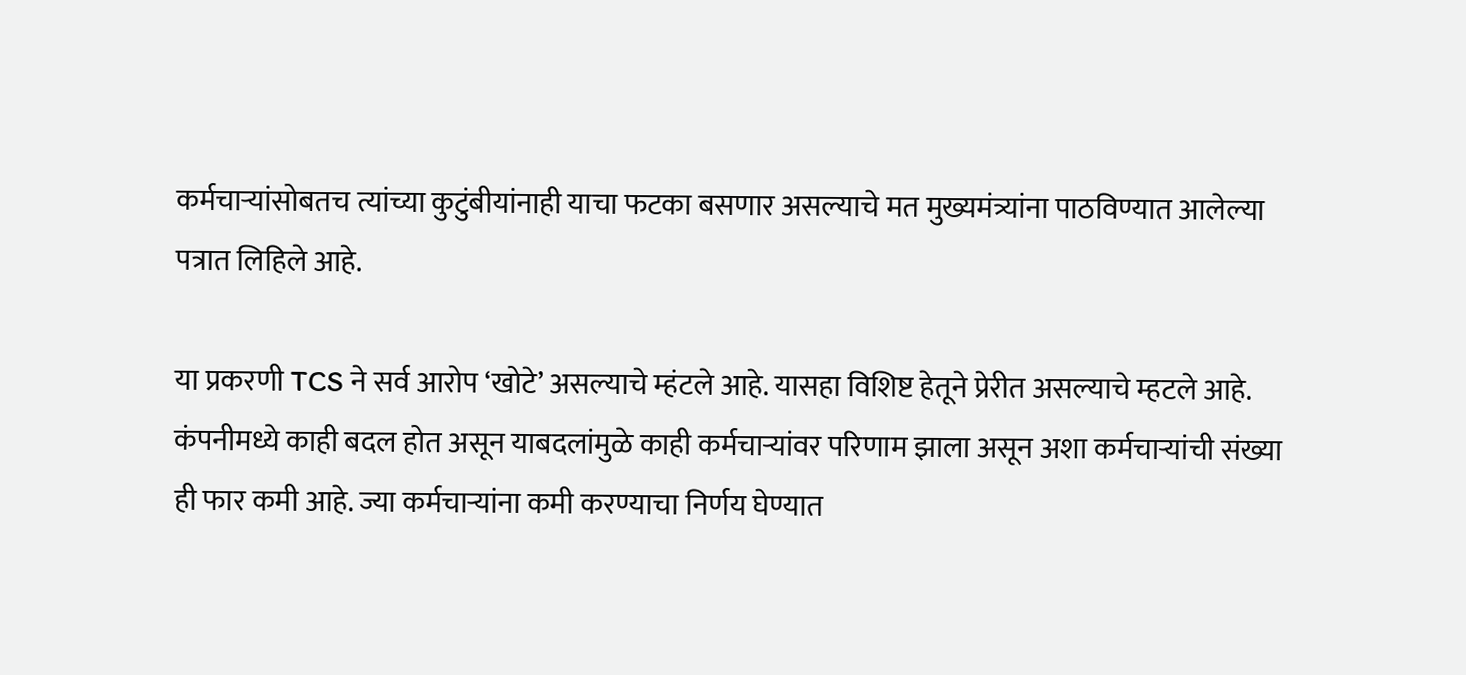कर्मचाऱ्यांसोबतच त्यांच्या कुटुंबीयांनाही याचा फटका बसणार असल्याचे मत मुख्यमंत्र्यांना पाठविण्यात आलेल्या पत्रात लिहिले आहे.

या प्रकरणी TCS ने सर्व आरोप ‘खोटे’ असल्याचे म्हंटले आहे. यासहा विशिष्ट हेतूने प्रेरीत असल्याचे म्हटले आहे. कंपनीमध्ये काही बदल होत असून याबदलांमुळे काही कर्मचाऱ्यांवर परिणाम झाला असून अशा कर्मचाऱ्यांची संख्या ही फार कमी आहे. ज्या कर्मचाऱ्यांना कमी करण्याचा निर्णय घेण्यात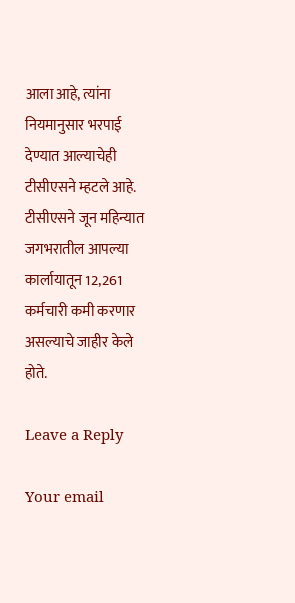आला आहे, त्यांना नियमानुसार भरपाई देण्यात आल्याचेही टीसीएसने म्हटले आहे. टीसीएसने जून महिन्यात जगभरातील आपल्या कार्लायातून 12,261 कर्मचारी कमी करणार असल्याचे जाहीर केले होते.

Leave a Reply

Your email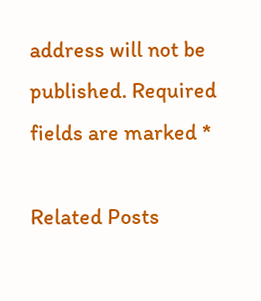address will not be published. Required fields are marked *

Related Posts